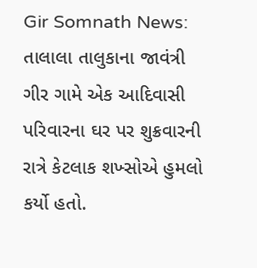Gir Somnath News: તાલાલા તાલુકાના જાવંત્રી ગીર ગામે એક આદિવાસી પરિવારના ઘર પર શુક્રવારની રાત્રે કેટલાક શખ્સોએ હુમલો કર્યો હતો.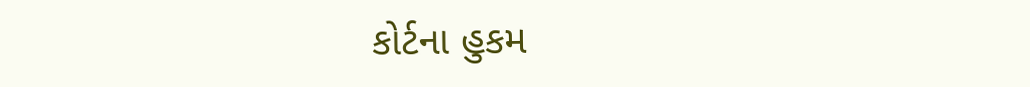કોર્ટના હુકમ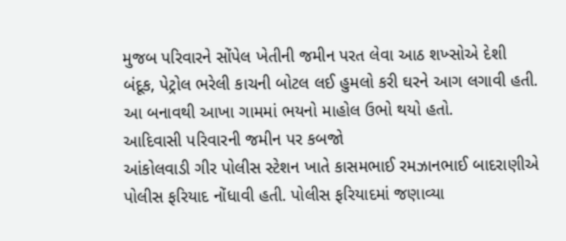મુજબ પરિવારને સોંપેલ ખેતીની જમીન પરત લેવા આઠ શખ્સોએ દેશી બંદૂક, પેટ્રોલ ભરેલી કાચની બોટલ લઈ હુમલો કરી ઘરને આગ લગાવી હતી. આ બનાવથી આખા ગામમાં ભયનો માહોલ ઉભો થયો હતો.
આદિવાસી પરિવારની જમીન પર કબજો
આંકોલવાડી ગીર પોલીસ સ્ટેશન ખાતે કાસમભાઈ રમઝાનભાઈ બાદરાણીએ પોલીસ ફરિયાદ નોંધાવી હતી. પોલીસ ફરિયાદમાં જણાવ્યા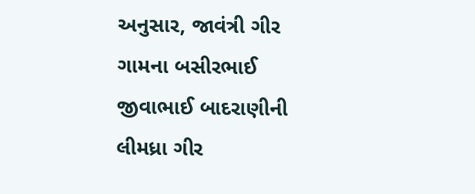અનુસાર, જાવંત્રી ગીર ગામના બસીરભાઈ જીવાભાઈ બાદરાણીની લીમધ્રા ગીર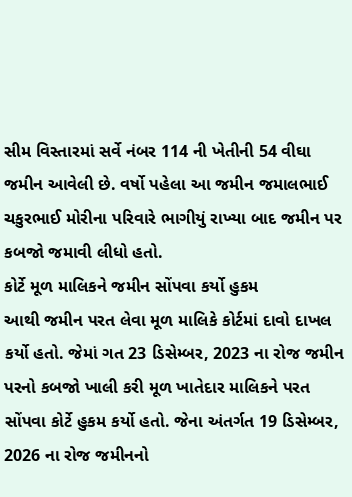સીમ વિસ્તારમાં સર્વે નંબર 114 ની ખેતીની 54 વીઘા જમીન આવેલી છે. વર્ષો પહેલા આ જમીન જમાલભાઈ ચકુરભાઈ મોરીના પરિવારે ભાગીયું રાખ્યા બાદ જમીન પર કબજો જમાવી લીધો હતો.
કોર્ટે મૂળ માલિકને જમીન સોંપવા કર્યો હુકમ
આથી જમીન પરત લેવા મૂળ માલિકે કોર્ટમાં દાવો દાખલ કર્યો હતો. જેમાં ગત 23 ડિસેમ્બર, 2023 ના રોજ જમીન પરનો કબજો ખાલી કરી મૂળ ખાતેદાર માલિકને પરત સોંપવા કોર્ટે હુકમ કર્યો હતો. જેના અંતર્ગત 19 ડિસેમ્બર, 2026 ના રોજ જમીનનો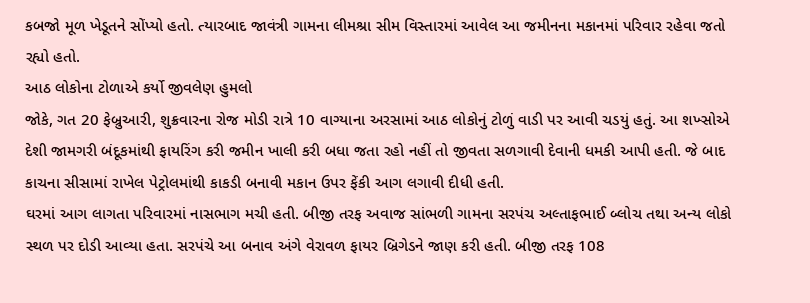કબજો મૂળ ખેડૂતને સોંપ્યો હતો. ત્યારબાદ જાવંત્રી ગામના લીમશ્રા સીમ વિસ્તારમાં આવેલ આ જમીનના મકાનમાં પરિવાર રહેવા જતો રહ્યો હતો.
આઠ લોકોના ટોળાએ કર્યો જીવલેણ હુમલો
જોકે, ગત 20 ફેબ્રુઆરી, શુક્રવારના રોજ મોડી રાત્રે 10 વાગ્યાના અરસામાં આઠ લોકોનું ટોળું વાડી પર આવી ચડયું હતું. આ શખ્સોએ દેશી જામગરી બંદૂકમાંથી ફાયરિંગ કરી જમીન ખાલી કરી બધા જતા રહો નહીં તો જીવતા સળગાવી દેવાની ધમકી આપી હતી. જે બાદ કાચના સીસામાં રાખેલ પેટ્રોલમાંથી કાકડી બનાવી મકાન ઉપર ફેંકી આગ લગાવી દીધી હતી.
ઘરમાં આગ લાગતા પરિવારમાં નાસભાગ મચી હતી. બીજી તરફ અવાજ સાંભળી ગામના સરપંચ અલ્તાફભાઈ બ્લોચ તથા અન્ય લોકો સ્થળ પર દોડી આવ્યા હતા. સરપંચે આ બનાવ અંગે વેરાવળ ફાયર બ્રિગેડને જાણ કરી હતી. બીજી તરફ 108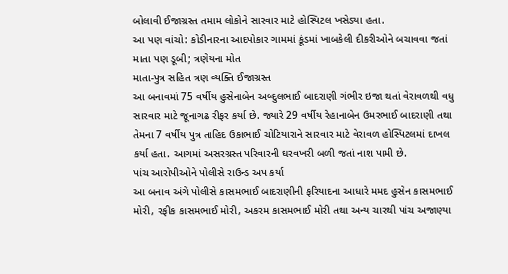બોલાવી ઈજાગ્રસ્ત તમામ લોકોને સારવાર માટે હોસ્પિટલ ખસેડ્યા હતા.
આ પણ વાંચો: કોડીનારના આદપોકાર ગામમાં કૂંડમાં ખાબકેલી દીકરીઓને બચાવવા જતાં માતા પણ ડૂબી; ત્રણેયના મોત
માતા-પુત્ર સહિત ત્રણ વ્યક્તિ ઈજાગ્રસ્ત
આ બનાવમાં 75 વર્ષીય હુસેનાબેન અબ્દુલભાઈ બાદરાણી ગંભીર ઇજા થતાં વેરાવળથી વધુ સારવાર માટે જૂનાગઢ રીફર કર્યા છે. જ્યારે 29 વર્ષીય રેહાનાબેન ઉમરભાઈ બાદરાણી તથા તેમના 7 વર્ષીય પુત્ર તાહિદ ઉકાભાઈ ચોટિયારાને સારવાર માટે વેરાવળ હોસ્પિટલમાં દાખલ કર્યા હતા. આગમાં અસરગ્રસ્ત પરિવારની ઘરવખરી બળી જતાં નાશ પામી છે.
પાંચ આરોપીઓને પોલીસે રાઉન્ડ અપ કર્યા
આ બનાવ અંગે પોલીસે કાસમભાઈ બાદરાણીની ફરિયાદના આધારે મમદ હુસેન કાસમભાઈ મોરી, રફીક કાસમભાઈ મોરી, અકરમ કાસમભાઈ મોરી તથા અન્ય ચારથી પાંચ અજાણ્યા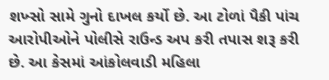શખ્સો સામે ગુનો દાખલ કર્યો છે. આ ટોળાં પૈકી પાંચ આરોપીઓને પોલીસે રાઉન્ડ અપ કરી તપાસ શરૂ કરી છે. આ કેસમાં આંકોલવાડી મહિલા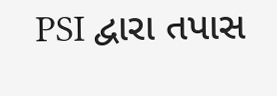PSI દ્વારા તપાસ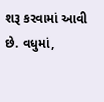શરૂ કરવામાં આવી છે. વધુમાં,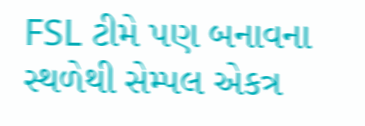FSL ટીમે પણ બનાવના સ્થળેથી સેમ્પલ એકત્ર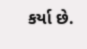કર્યા છે.